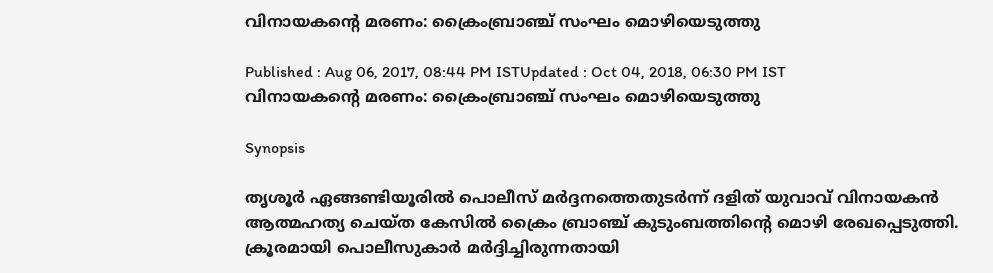വിനായകന്‍റെ മരണം: ക്രൈംബ്രാഞ്ച് സംഘം മൊഴിയെടുത്തു

Published : Aug 06, 2017, 08:44 PM ISTUpdated : Oct 04, 2018, 06:30 PM IST
വിനായകന്‍റെ മരണം: ക്രൈംബ്രാഞ്ച് സംഘം മൊഴിയെടുത്തു

Synopsis

തൃശൂര്‍ ഏങ്ങണ്ടിയൂരില്‍ പൊലീസ് മര്‍ദ്ദനത്തെതുടര്‍ന്ന് ദളിത് യുവാവ് വിനായകന്‍ ആത്മഹത്യ ചെയ്ത കേസില്‍ ക്രൈം ബ്രാഞ്ച് കുടുംബത്തിന്‍റെ മൊഴി രേഖപ്പെടുത്തി. ക്രൂരമായി പൊലീസുകാര്‍ മര്‍ദ്ദിച്ചിരുന്നതായി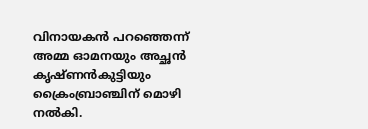വിനായകന്‍ പറഞ്ഞെന്ന് അമ്മ ഓമനയും അച്ഛന്‍ കൃഷ്ണന്‍കുട്ടിയും ക്രൈംബ്രാ‍ഞ്ചിന് മൊഴി നല്‍കി.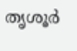തൃശൂര്‍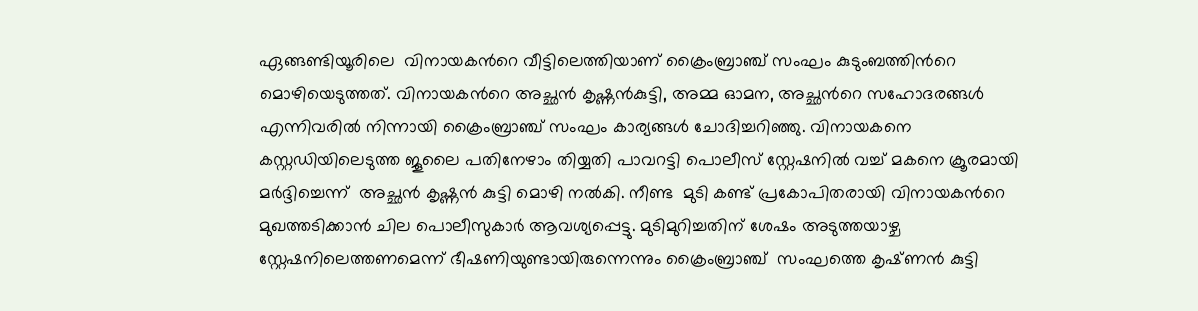ഏങ്ങണ്ടിയൂരിലെ  വിനായകന്‍റെ വീട്ടിലെത്തിയാണ് ക്രൈംബ്രാഞ്ച് സംഘം കുടുംബത്തിന്‍റെ മൊഴിയെടുത്തത്. വിനായകന്‍റെ അച്ഛന്‍ കൃഷ്ണന്‍കുട്ടി, അമ്മ ഓമന, അച്ഛന്‍റെ സഹോദരങ്ങള്‍ എന്നിവരില്‍ നിന്നായി ക്രൈംബ്രാഞ്ച് സംഘം കാര്യങ്ങള്‍ ചോദിച്ചറിഞ്ഞു. വിനായകനെ കസ്റ്റഡിയിലെടുത്ത ജൂലൈ പതിനേഴാം തിയ്യതി പാവറട്ടി പൊലീസ് സ്റ്റേഷനില്‍ വച്ച് മകനെ ക്രൂരമായി മര്‍ദ്ദിച്ചെന്ന്  അച്ഛന്‍ കൃഷ്ണന്‍ കുട്ടി മൊഴി നല്‍കി. നീണ്ട  മുടി കണ്ട് പ്രകോപിതരായി വിനായകന്‍റെ മുഖത്തടിക്കാന്‍ ചില പൊലീസുകാര്‍ ആവശ്യപ്പെട്ടു. മുടിമുറിച്ചതിന് ശേഷം അടുത്തയാഴ്ച സ്റ്റേഷനിലെത്തണമെന്ന് ഭീഷണിയുണ്ടായിരുന്നെന്നും ക്രൈംബ്രാഞ്ച്  സംഘത്തെ കൃഷ്‍ണന്‍ കുട്ടി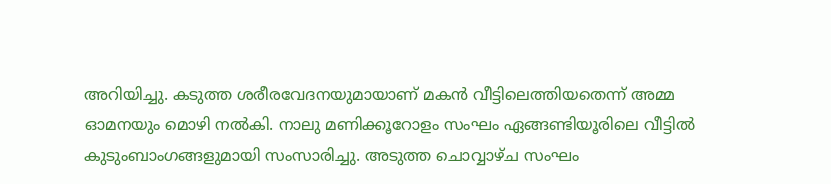അറിയിച്ചു. കടുത്ത ശരീരവേദനയുമായാണ് മകന്‍ വീട്ടിലെത്തിയതെന്ന് അമ്മ ഓമനയും മൊഴി നല്‍കി. നാലു മണിക്കൂറോളം സംഘം ഏങ്ങണ്ടിയൂരിലെ വീട്ടില്‍ കുടുംബാംഗങ്ങളുമായി സംസാരിച്ചു. അടുത്ത ചൊവ്വാഴ്ച സംഘം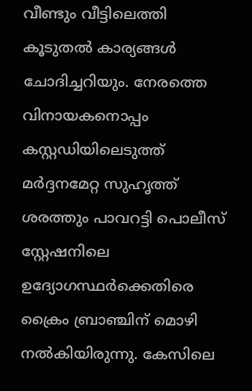വീണ്ടും വീട്ടിലെത്തി കൂടുതല്‍ കാര്യങ്ങള്‍ ചോദിച്ചറിയും. നേരത്തെ വിനായകനൊപ്പം കസ്റ്റഡിയിലെടുത്ത് മര്‍ദ്ദനമേറ്റ സുഹൃത്ത് ശരത്തും പാവറട്ടി പൊലീസ് സ്റ്റേഷനിലെ ഉദ്യോഗസ്ഥര്‍ക്കെതിരെ ക്രൈം ബ്രാഞ്ചിന് മൊഴി നല്‍കിയിരുന്നു. കേസിലെ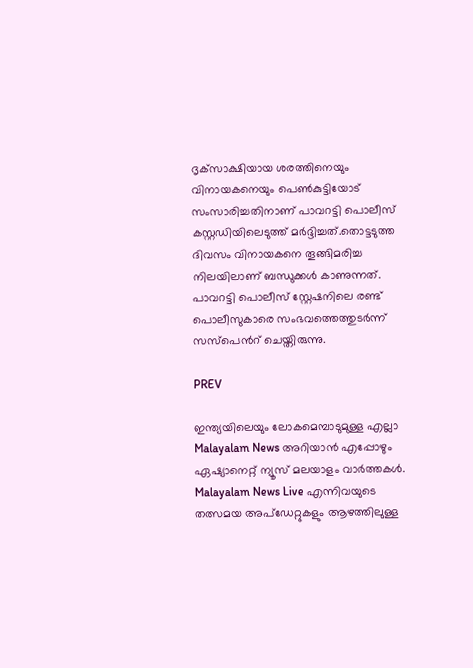ദൃക്‌സാക്ഷിയായ ശരത്തിനെയും വിനായകനെയും പെണ്‍കുട്ടിയോട് സംസാരിച്ചതിനാണ് പാവറട്ടി പൊലീസ് കസ്റ്റഡിയിലെടുത്ത് മര്‍ദ്ദിച്ചത്.തൊട്ടടുത്ത ദിവസം വിനായകനെ തൂങ്ങിമരിച്ച  നിലയിലാണ് ബന്ധുക്കള്‍ കാണുന്നത്. പാവറട്ടി പൊലീസ് സ്റ്റേഷനിലെ രണ്ട് പൊലീസുകാരെ സംഭവത്തെത്തുടര്‍ന്ന് സസ്‌പെന്‍റ് ചെയ്തിരുന്നു.

PREV

ഇന്ത്യയിലെയും ലോകമെമ്പാടുമുള്ള എല്ലാ Malayalam News അറിയാൻ എപ്പോഴും ഏഷ്യാനെറ്റ് ന്യൂസ് മലയാളം വാർത്തകൾ. Malayalam News Live എന്നിവയുടെ തത്സമയ അപ്‌ഡേറ്റുകളും ആഴത്തിലുള്ള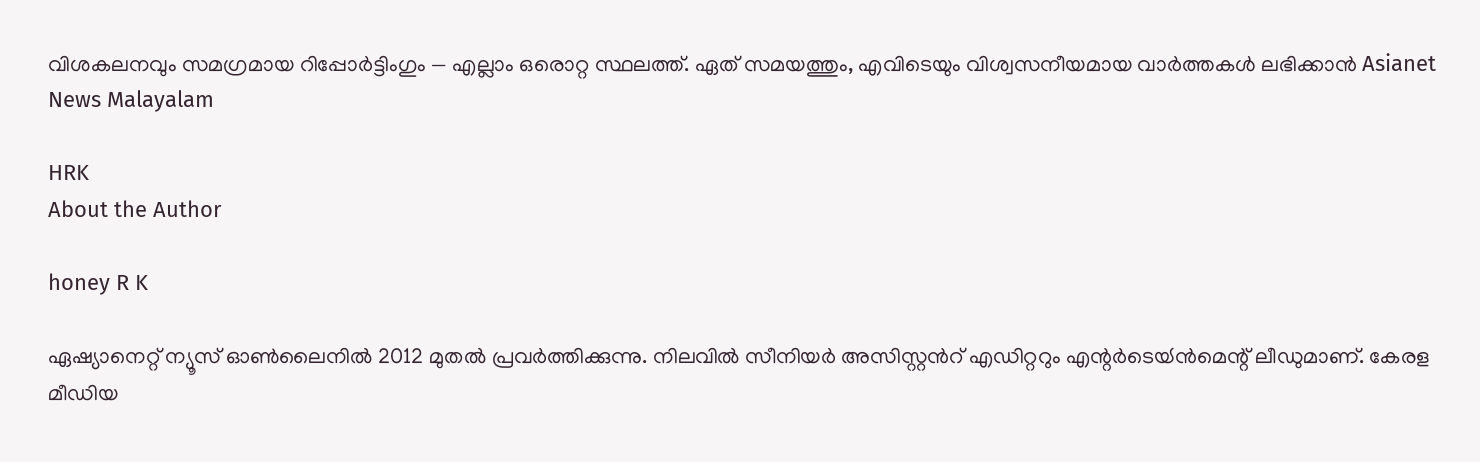വിശകലനവും സമഗ്രമായ റിപ്പോർട്ടിംഗും — എല്ലാം ഒരൊറ്റ സ്ഥലത്ത്. ഏത് സമയത്തും, എവിടെയും വിശ്വസനീയമായ വാർത്തകൾ ലഭിക്കാൻ Asianet News Malayalam

HRK
About the Author

honey R K

ഏഷ്യാനെറ്റ് ന്യൂസ് ഓണ്‍ലൈനില്‍ 2012 മുതല്‍ പ്രവര്‍ത്തിക്കുന്നു. നിലവില്‍ സീനിയര്‍ അസിസ്റ്റന്‍റ് എഡിറ്ററും എന്റര്‍ടെയ്‍ൻമെന്റ് ലീഡുമാണ്. കേരള മീഡിയ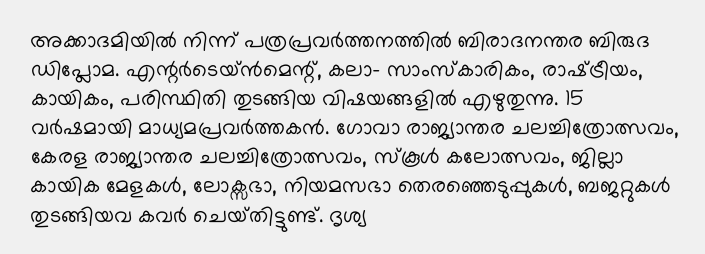അക്കാദമിയില്‍ നിന്ന് പത്രപ്രവര്‍ത്തനത്തില്‍ ബിരാദനന്തര ബിരുദ ഡിപ്ലോമ. എന്റര്‍ടെയ്‍ൻമെന്റ്, കലാ- സാംസ്‍കാരികം, രാഷ്‍ട്രീയം, കായികം, പരിസ്ഥിതി തുടങ്ങിയ വിഷയങ്ങളില്‍ എഴുതുന്നു. 15 വര്‍ഷമായി മാധ്യമപ്രവര്‍ത്തകൻ. ഗോവാ രാജ്യാന്തര ചലച്ചിത്രോത്സവം, കേരള രാജ്യാന്തര ചലച്ചിത്രോത്സവം, സ്‍കൂള്‍ കലോത്സവം, ജില്ലാ കായിക മേളകള്‍, ലോക്സഭാ, നിയമസഭാ തെരഞ്ഞെടുപ്പുകള്‍, ബജറ്റുകള്‍ തുടങ്ങിയവ കവര്‍ ചെയ്‍തിട്ടുണ്ട്. ദൃശ്യ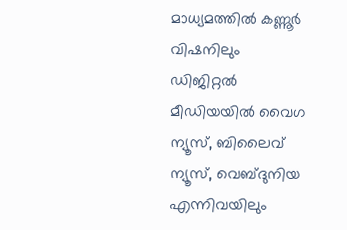മാധ്യമത്തില്‍ കണ്ണൂര്‍ വിഷനിലും ഡിജിറ്റൽ മീഡിയയില്‍ വൈഗ ന്യൂസ്, ബിലൈവ് ന്യൂസ്, വെബ്‍ദുനിയ എന്നിവയിലും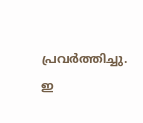പ്രവര്‍ത്തിച്ചു. ഇ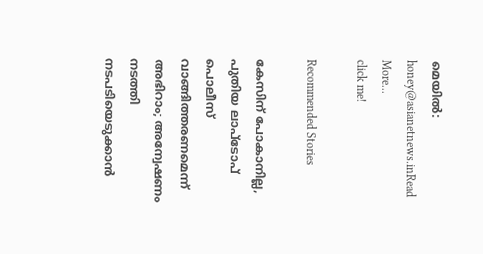മെയില്‍: honey@asianetnews.inRead More...
click me!

Recommended Stories

കേസിന് പോകാനില്ല, പുതിയ ലാപ്ടോപ് പൊലീസ് വാങ്ങിത്തരണമെന്ന് അഭിറാം; അന്വേഷണം നടത്തി നടപടിയെടുക്കാൻ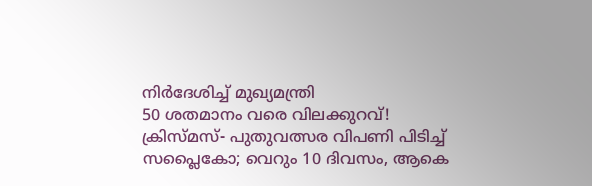നിർദേശിച്ച് മുഖ്യമന്ത്രി
50 ശതമാനം വരെ വിലക്കുറവ്! ക്രിസ്മസ്- പുതുവത്സര വിപണി പിടിച്ച് സപ്ലൈകോ; വെറും 10 ദിവസം, ആകെ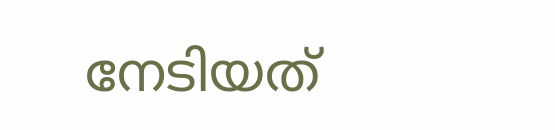നേടിയത്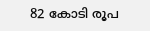82 കോടി രൂപ